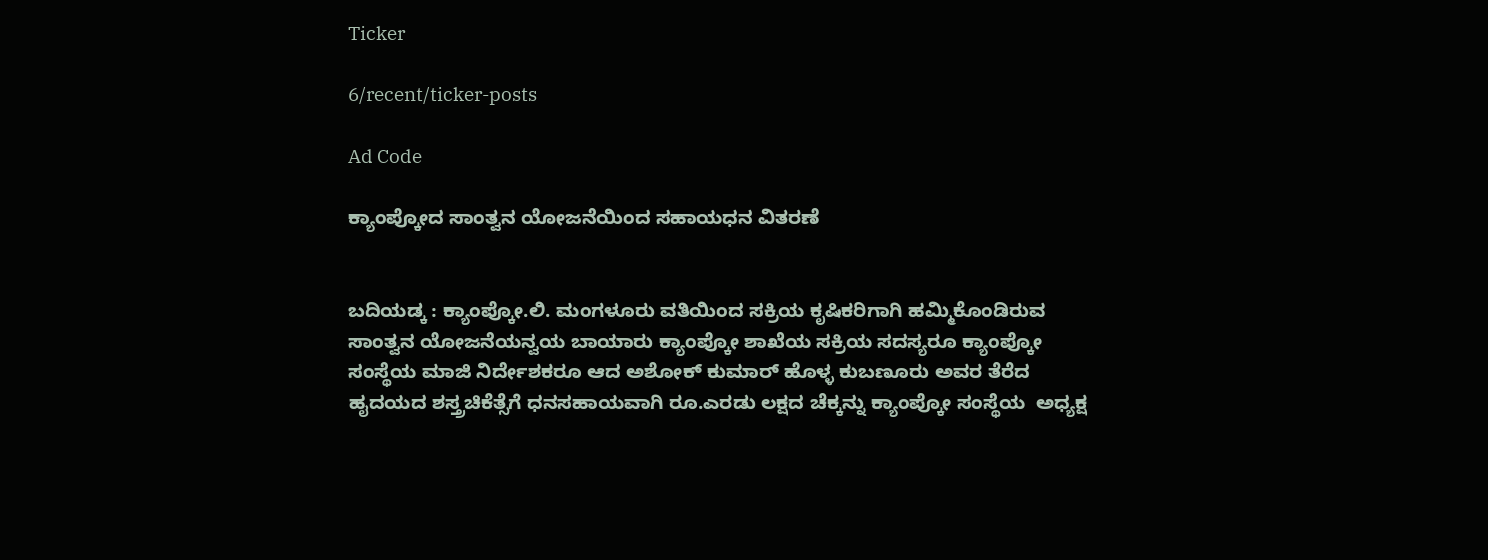Ticker

6/recent/ticker-posts

Ad Code

ಕ್ಯಾಂಪ್ಕೋದ ಸಾಂತ್ವನ ಯೋಜನೆಯಿಂದ ಸಹಾಯಧನ ವಿತರಣೆ


ಬದಿಯಡ್ಕ : ಕ್ಯಾಂಪ್ಕೋ.ಲಿ. ಮಂಗಳೂರು ವತಿಯಿಂದ ಸಕ್ರಿಯ ಕೃಷಿಕರಿಗಾಗಿ ಹಮ್ಮಿಕೊಂಡಿರುವ ಸಾಂತ್ವನ ಯೋಜನೆಯನ್ವಯ ಬಾಯಾರು ಕ್ಯಾಂಪ್ಕೋ ಶಾಖೆಯ ಸಕ್ರಿಯ ಸದಸ್ಯರೂ ಕ್ಯಾಂಪ್ಕೋ ಸಂಸ್ಥೆಯ ಮಾಜಿ ನಿರ್ದೇಶಕರೂ ಆದ ಅಶೋಕ್ ಕುಮಾರ್ ಹೊಳ್ಳ ಕುಬಣೂರು ಅವರ ತೆರೆದ ಹೖದಯದ ಶಸ್ತ್ರಚಿಕೆತ್ಸೆಗೆ ಧನಸಹಾಯವಾಗಿ ರೂ.ಎರಡು ಲಕ್ಷದ ಚೆಕ್ಕನ್ನು ಕ್ಯಾಂಪ್ಕೋ ಸಂಸ್ಥೆಯ  ಅಧ್ಯಕ್ಷ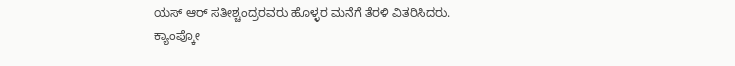ಯಸ್ ಆರ್ ಸತೀಶ್ಚಂದ್ರರವರು ಹೊಳ್ಳರ ಮನೆಗೆ ತೆರಳಿ ವಿತರಿಸಿದರು.
ಕ್ಯಾಂಪ್ಕೋ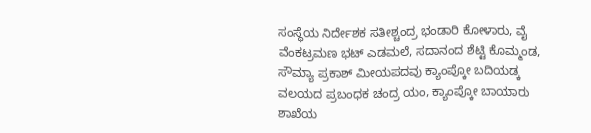ಸಂಸ್ಥೆಯ ನಿರ್ದೇಶಕ ಸತೀಶ್ಚಂದ್ರ ಭಂಡಾರಿ ಕೋಳಾರು, ವೈ ವೆಂಕಟ್ರಮಣ ಭಟ್ ಎಡಮಲೆ, ಸದಾನಂದ ಶೆಟ್ಟಿ ಕೊಮ್ಮಂಡ, ಸೌಮ್ಯಾ ಪ್ರಕಾಶ್ ಮೀಯಪದವು ಕ್ಯಾಂಪ್ಕೋ ಬದಿಯಡ್ಕ ವಲಯದ ಪ್ರಬಂಧಕ ಚಂದ್ರ ಯಂ, ಕ್ಯಾಂಪ್ಕೋ ಬಾಯಾರು ಶಾಖೆಯ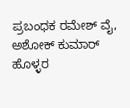ಪ್ರಬಂಧಕ ರಮೇಶ್ ವೈ, ಅಶೋಕ್ ಕುಮಾರ್ ಹೊಳ್ಳರ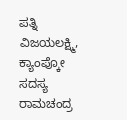ಪತ್ನಿ ವಿಜಯಲಕ್ಷ್ಮಿ, ಕ್ಯಾಂಪ್ಕೋ ಸದಸ್ಯ ರಾಮಚಂದ್ರ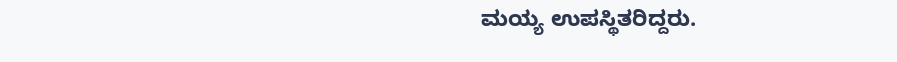ಮಯ್ಯ ಉಪಸ್ಥಿತರಿದ್ದರು.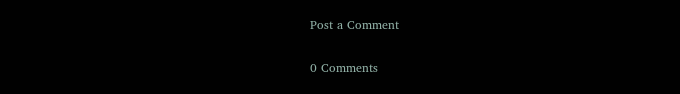Post a Comment

0 Comments